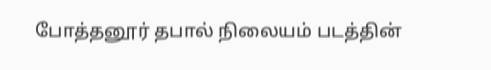போத்தனூர் தபால் நிலையம் படத்தின்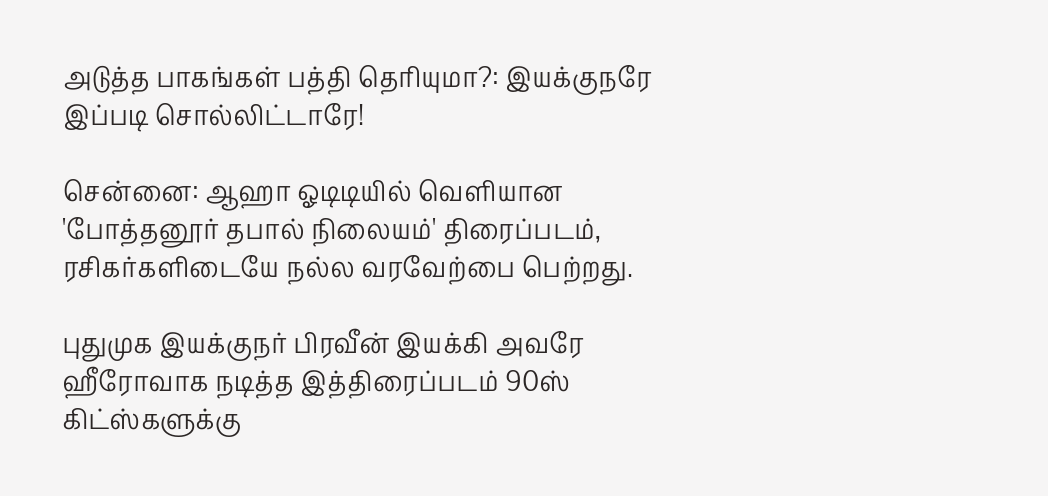அடுத்த பாகங்கள் பத்தி தெரியுமா?: இயக்குநரே இப்படி சொல்லிட்டாரே!

சென்னை: ஆஹா ஓடிடியில் வெளியான 'போத்தனூர் தபால் நிலையம்' திரைப்படம், ரசிகர்களிடையே நல்ல வரவேற்பை பெற்றது.

புதுமுக இயக்குநர் பிரவீன் இயக்கி அவரே ஹீரோவாக நடித்த இத்திரைப்படம் 90ஸ் கிட்ஸ்களுக்கு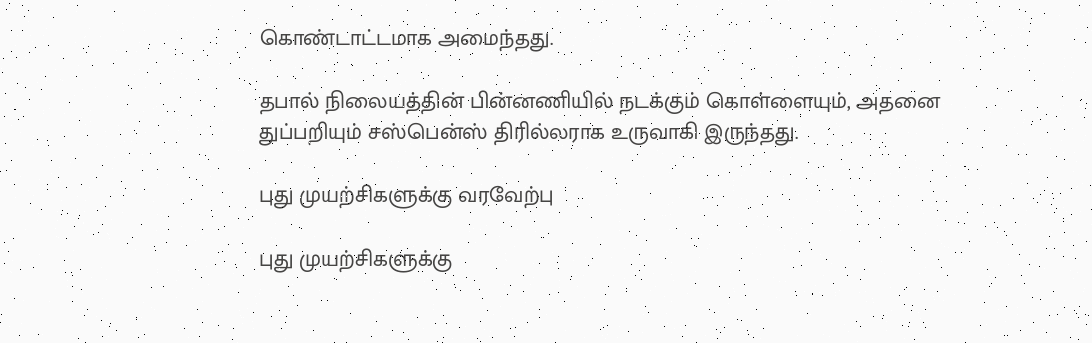கொண்டாட்டமாக அமைந்தது.

தபால் நிலையத்தின் பின்னணியில் நடக்கும் கொள்ளையும், அதனை துப்பறியும் சஸ்பென்ஸ் திரில்லராக உருவாகி இருந்தது.

புது முயற்சிகளுக்கு வரவேற்பு

புது முயற்சிகளுக்கு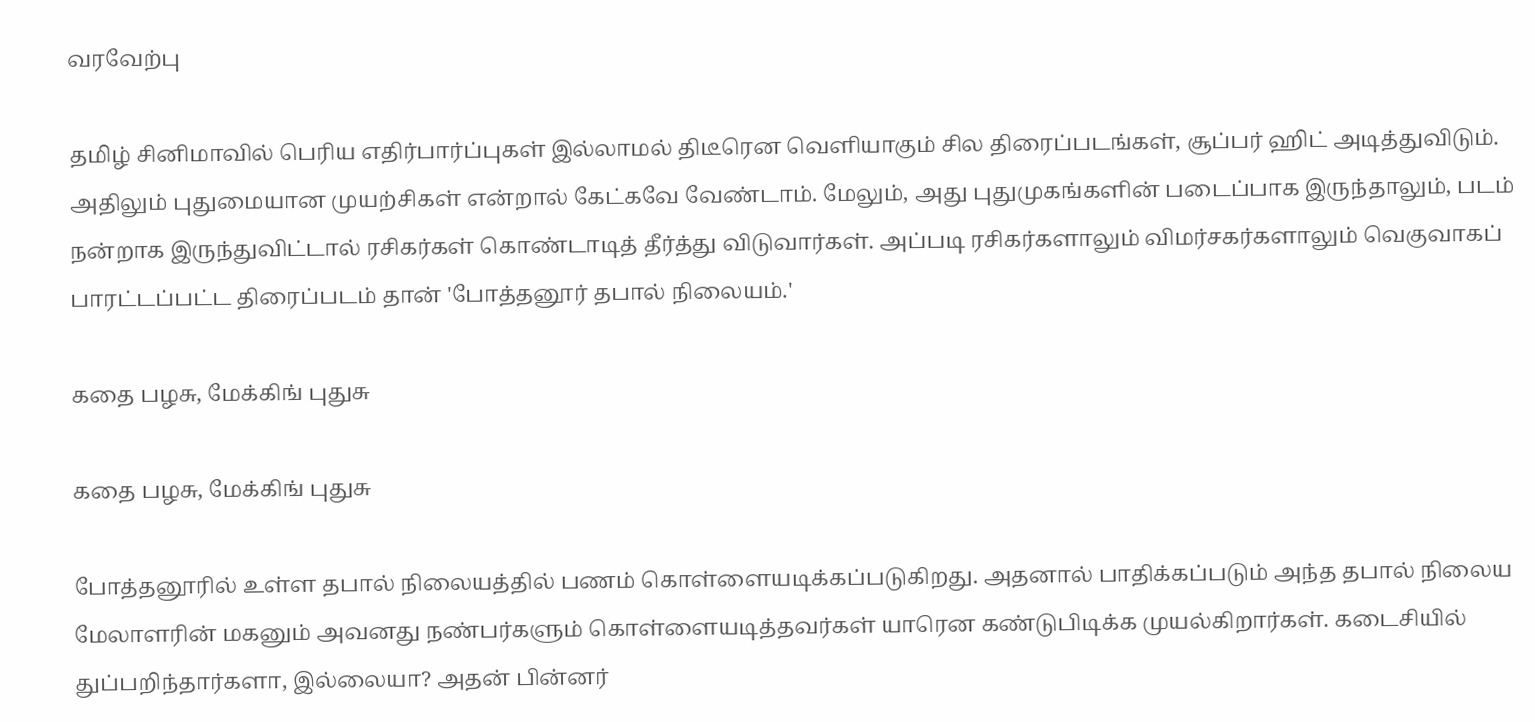வரவேற்பு

தமிழ் சினிமாவில் பெரிய எதிர்பார்ப்புகள் இல்லாமல் திடீரென வெளியாகும் சில திரைப்படங்கள், சூப்பர் ஹிட் அடித்துவிடும். அதிலும் புதுமையான முயற்சிகள் என்றால் கேட்கவே வேண்டாம். மேலும், அது புதுமுகங்களின் படைப்பாக இருந்தாலும், படம் நன்றாக இருந்துவிட்டால் ரசிகர்கள் கொண்டாடித் தீர்த்து விடுவார்கள். அப்படி ரசிகர்களாலும் விமர்சகர்களாலும் வெகுவாகப் பாரட்டப்பட்ட திரைப்படம் தான் 'போத்தனூர் தபால் நிலையம்.'

கதை பழசு, மேக்கிங் புதுசு

கதை பழசு, மேக்கிங் புதுசு

போத்தனூரில் உள்ள தபால் நிலையத்தில் பணம் கொள்ளையடிக்கப்படுகிறது. அதனால் பாதிக்கப்படும் அந்த தபால் நிலைய மேலாளரின் மகனும் அவனது நண்பர்களும் கொள்ளையடித்தவர்கள் யாரென கண்டுபிடிக்க முயல்கிறார்கள். கடைசியில் துப்பறிந்தார்களா, இல்லையா? அதன் பின்னர்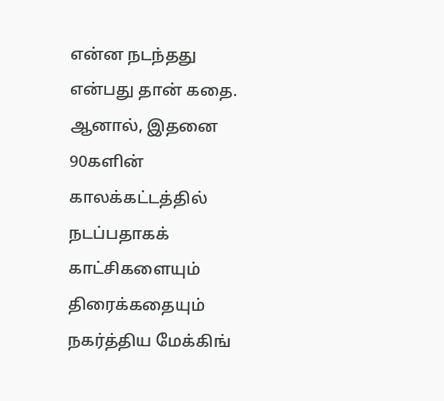என்ன நடந்தது என்பது தான் கதை. ஆனால், இதனை 90களின் காலக்கட்டத்தில் நடப்பதாகக் காட்சிகளையும் திரைக்கதையும் நகர்த்திய மேக்கிங்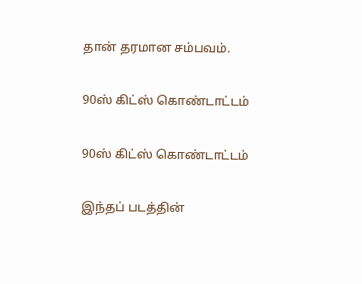தான் தரமான சம்பவம்.

90ஸ் கிட்ஸ் கொண்டாட்டம்

90ஸ் கிட்ஸ் கொண்டாட்டம்

இந்தப் படத்தின்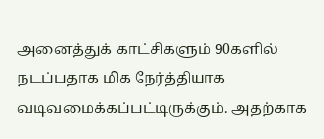அனைத்துக் காட்சிகளும் 90களில் நடப்பதாக மிக நேர்த்தியாக வடிவமைக்கப்பட்டிருக்கும். அதற்காக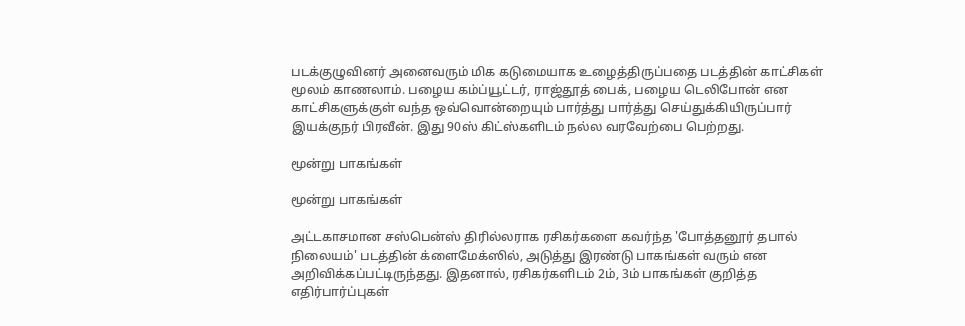படக்குழுவினர் அனைவரும் மிக கடுமையாக உழைத்திருப்பதை படத்தின் காட்சிகள் மூலம் காணலாம். பழைய கம்ப்யூட்டர், ராஜ்தூத் பைக், பழைய டெலிபோன் என காட்சிகளுக்குள் வந்த ஒவ்வொன்றையும் பார்த்து பார்த்து செய்துக்கியிருப்பார் இயக்குநர் பிரவீன். இது 90ஸ் கிட்ஸ்களிடம் நல்ல வரவேற்பை பெற்றது.

மூன்று பாகங்கள்

மூன்று பாகங்கள்

அட்டகாசமான சஸ்பென்ஸ் திரில்லராக ரசிகர்களை கவர்ந்த 'போத்தனூர் தபால் நிலையம்' படத்தின் க்ளைமேக்ஸில், அடுத்து இரண்டு பாகங்கள் வரும் என அறிவிக்கப்பட்டிருந்தது. இதனால், ரசிகர்களிடம் 2ம், 3ம் பாகங்கள் குறித்த எதிர்பார்ப்புகள்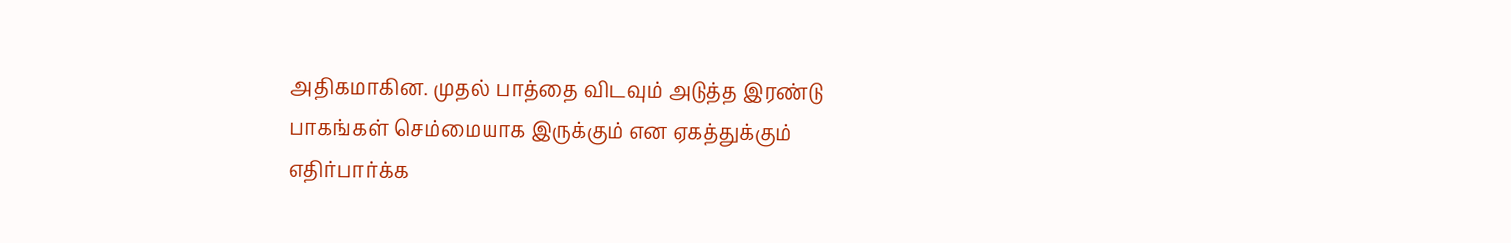அதிகமாகின. முதல் பாத்தை விடவும் அடுத்த இரண்டு பாகங்கள் செம்மையாக இருக்கும் என ஏகத்துக்கும் எதிர்பார்க்க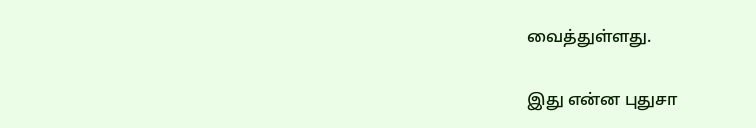வைத்துள்ளது.

இது என்ன புதுசா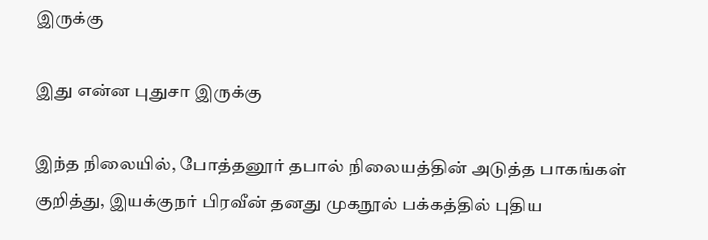இருக்கு

இது என்ன புதுசா இருக்கு

இந்த நிலையில், போத்தனூர் தபால் நிலையத்தின் அடுத்த பாகங்கள் குறித்து, இயக்குநர் பிரவீன் தனது முகநூல் பக்கத்தில் புதிய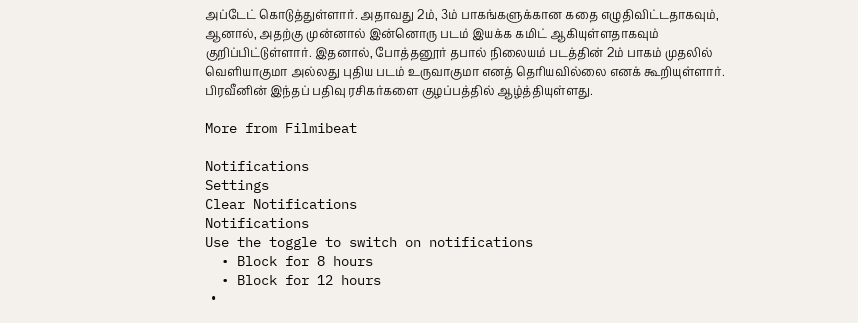அப்டேட் கொடுத்துள்ளார். அதாவது 2ம், 3ம் பாகங்களுக்கான கதை எழுதிவிட்டதாகவும், ஆனால், அதற்கு முன்னால் இன்னொரு படம் இயக்க கமிட் ஆகியுள்ளதாகவும் குறிப்பிட்டுள்ளார். இதனால், போத்தனூர் தபால் நிலையம் படத்தின் 2ம் பாகம் முதலில் வெளியாகுமா அல்லது புதிய படம் உருவாகுமா எனத் தெரியவில்லை எனக் கூறியுள்ளார். பிரவீனின் இந்தப் பதிவு ரசிகர்களை குழப்பத்தில் ஆழ்த்தியுள்ளது.

More from Filmibeat

Notifications
Settings
Clear Notifications
Notifications
Use the toggle to switch on notifications
  • Block for 8 hours
  • Block for 12 hours
  •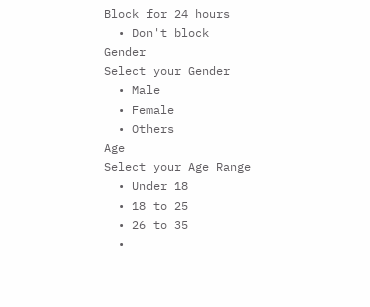Block for 24 hours
  • Don't block
Gender
Select your Gender
  • Male
  • Female
  • Others
Age
Select your Age Range
  • Under 18
  • 18 to 25
  • 26 to 35
  •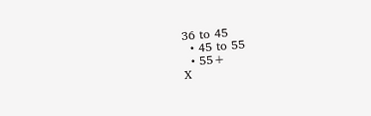36 to 45
  • 45 to 55
  • 55+
X